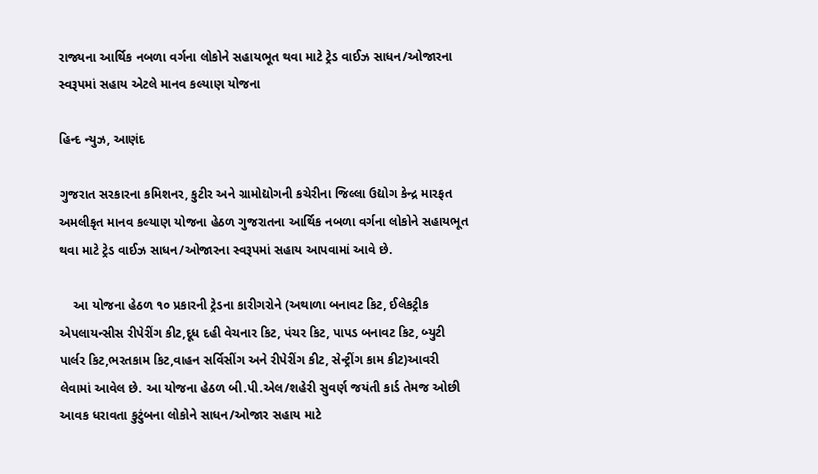રાજ્યના આર્થિક નબળા વર્ગના લોકોને સહાયભૂત થવા માટે ટ્રેડ વાઈઝ સાધન/ઓજારના સ્વરૂપમાં સહાય એટલે માનવ કલ્યાણ યોજના

હિન્દ ન્યુઝ, આણંદ

ગુજરાત સરકારના કમિશનર, કુટીર અને ગ્રામોદ્યોગની કચેરીના જિલ્લા ઉદ્યોગ કેન્દ્ર મારફત અમલીકૃત માનવ કલ્યાણ યોજના હેઠળ ગુજરાતના આર્થિક નબળા વર્ગના લોકોને સહાયભૂત થવા માટે ટ્રેડ વાઈઝ સાધન/ઓજારના સ્વરૂપમાં સહાય આપવામાં આવે છે.

    આ યોજના હેઠળ ૧૦ પ્રકારની ટ્રેડના કારીગરોને (અથાળા બનાવટ કિટ, ઈલેકટ્રીક એપલાયન્સીસ રીપેરીંગ કીટ,દૂધ દહી વેચનાર કિટ, પંચર કિટ, પાપડ બનાવટ કિટ, બ્યુટી પાર્લર કિટ,ભરતકામ કિટ,વાહન સર્વિસીંગ અને રીપેરીંગ કીટ, સેન્ટ્રીંગ કામ કીટ)આવરી લેવામાં આવેલ છે. આ યોજના હેઠળ બી.પી.એલ/શહેરી સુવર્ણ જયંતી કાર્ડ તેમજ ઓછી આવક ધરાવતા કુટુંબના લોકોને સાધન/ઓજાર સહાય માટે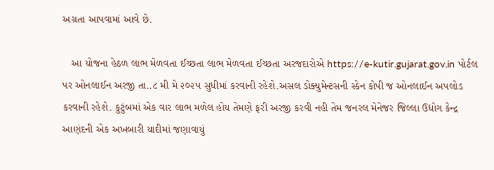અગ્રતા આપવામાં આવે છે.

   આ યોજના હેઠળ લાભ મેળવતા ઈચ્છતા લાભ મેળવતા ઈચ્છતા અરજદારોએ https://e-kutir.gujarat.gov.in પોર્ટલ પર ઓનલાઈન અરજી તા..૮ મી મે ૨૦૨૫ સુધીમાં કરવાની રહેશે.અસલ ડોક્યુમેન્ટસની સ્કેન કોપી જ ઓનલાઈન અપલોડ કરવાની રહેશે. કુટુંબમાં એક વાર લાભ મળેલ હોય તેમણે ફરી અરજી કરવી નહી તેમ જનરલ મેનેજર જિલ્લા ઉદ્યોગ કેન્દ્ર આણંદની એક અખબારી યાદીમાં જણાવાયું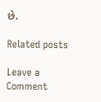છે.

Related posts

Leave a Comment